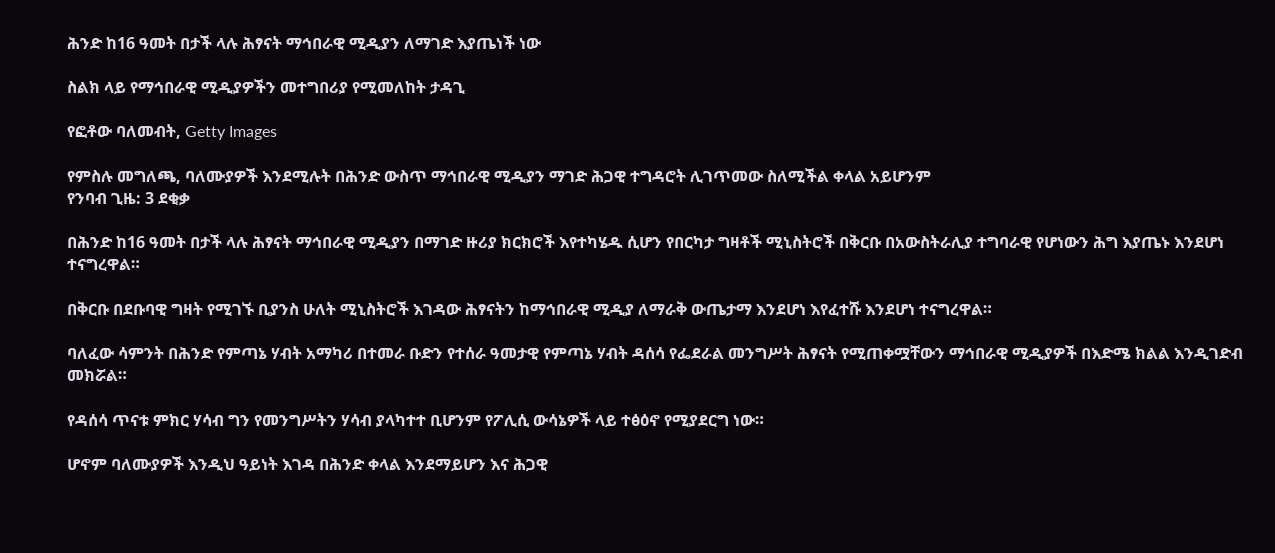ሕንድ ከ16 ዓመት በታች ላሉ ሕፃናት ማኅበራዊ ሚዲያን ለማገድ እያጤነች ነው

ስልክ ላይ የማኅበራዊ ሚዲያዎችን መተግበሪያ የሚመለከት ታዳጊ

የፎቶው ባለመብት, Getty Images

የምስሉ መግለጫ, ባለሙያዎች እንደሚሉት በሕንድ ውስጥ ማኅበራዊ ሚዲያን ማገድ ሕጋዊ ተግዳሮት ሊገጥመው ስለሚችል ቀላል አይሆንም
የንባብ ጊዜ: 3 ደቂቃ

በሕንድ ከ16 ዓመት በታች ላሉ ሕፃናት ማኅበራዊ ሚዲያን በማገድ ዙሪያ ክርክሮች እየተካሄዱ ሲሆን የበርካታ ግዛቶች ሚኒስትሮች በቅርቡ በአውስትራሊያ ተግባራዊ የሆነውን ሕግ እያጤኑ እንደሆነ ተናግረዋል።

በቅርቡ በደቡባዊ ግዛት የሚገኙ ቢያንስ ሁለት ሚኒስትሮች እገዳው ሕፃናትን ከማኅበራዊ ሚዲያ ለማራቅ ውጤታማ እንደሆነ እየፈተሹ እንደሆነ ተናግረዋል።

ባለፈው ሳምንት በሕንድ የምጣኔ ሃብት አማካሪ በተመራ ቡድን የተሰራ ዓመታዊ የምጣኔ ሃብት ዳሰሳ የፌደራል መንግሥት ሕፃናት የሚጠቀሟቸውን ማኅበራዊ ሚዲያዎች በእድሜ ክልል እንዲገድብ መክሯል።

የዳሰሳ ጥናቱ ምክር ሃሳብ ግን የመንግሥትን ሃሳብ ያላካተተ ቢሆንም የፖሊሲ ውሳኔዎች ላይ ተፅዕኖ የሚያደርግ ነው።

ሆኖም ባለሙያዎች እንዲህ ዓይነት እገዳ በሕንድ ቀላል እንደማይሆን እና ሕጋዊ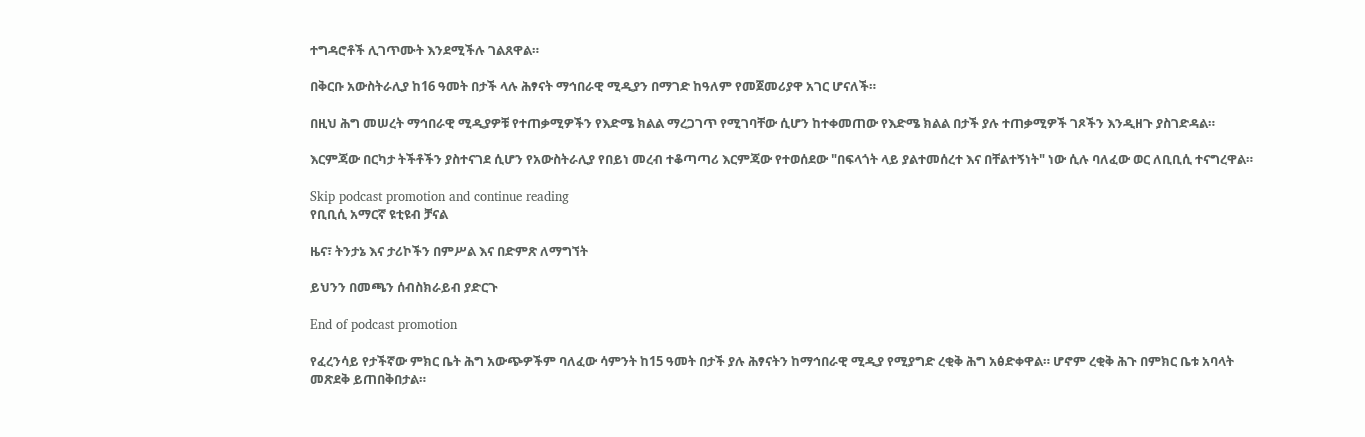ተግዳሮቶች ሊገጥሙት እንደሚችሉ ገልጸዋል።

በቅርቡ አውስትራሊያ ከ16 ዓመት በታች ላሉ ሕፃናት ማኅበራዊ ሚዲያን በማገድ ከዓለም የመጀመሪያዋ አገር ሆናለች።

በዚህ ሕግ መሠረት ማኅበራዊ ሚዲያዎቹ የተጠቃሚዎችን የእድሜ ክልል ማረጋገጥ የሚገባቸው ሲሆን ከተቀመጠው የእድሜ ክልል በታች ያሉ ተጠቃሚዎች ገጾችን እንዲዘጉ ያስገድዳል።

እርምጃው በርካታ ትችቶችን ያስተናገደ ሲሆን የአውስትራሊያ የበይነ መረብ ተቆጣጣሪ እርምጃው የተወሰደው "በፍላጎት ላይ ያልተመሰረተ እና በቸልተኝነት" ነው ሲሉ ባለፈው ወር ለቢቢሲ ተናግረዋል።

Skip podcast promotion and continue reading
የቢቢሲ አማርኛ ዩቲዩብ ቻናል

ዜና፣ ትንታኔ እና ታሪኮችን በምሥል እና በድምጽ ለማግኘት

ይህንን በመጫን ሰብስክራይብ ያድርጉ

End of podcast promotion

የፈረንሳይ የታችኛው ምክር ቤት ሕግ አውጭዎችም ባለፈው ሳምንት ከ15 ዓመት በታች ያሉ ሕፃናትን ከማኅበራዊ ሚዲያ የሚያግድ ረቂቅ ሕግ አፅድቀዋል። ሆኖም ረቂቅ ሕጉ በምክር ቤቱ አባላት መጽደቅ ይጠበቅበታል።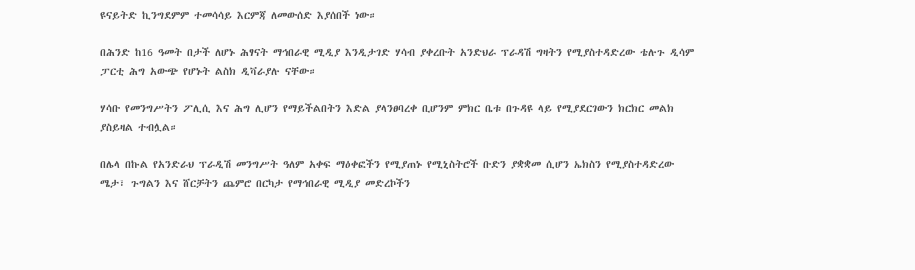ዩናይትድ ኪንግደምም ተመሳሳይ እርምጃ ለመውሰድ እያሰበች ነው።

በሕንድ ከ16 ዓመት በታች ለሆኑ ሕፃናት ማኅበራዊ ሚዲያ እንዲታገድ ሃሳብ ያቀረቡት አንድህራ ፕራዳሽ ግዛትን የሚያስተዳድረው ቴሉጉ ዲሳም ፓርቲ ሕግ አውጭ የሆኑት ልስክ ዲቫራያሉ ናቸው።

ሃሳቡ የመንግሥትን ፖሊሲ እና ሕግ ሊሆን የማይችልበትን እድል ያላንፀባረቀ ቢሆንም ምክር ቤቱ በጉዳዩ ላይ የሚያደርገውን ክርክር መልክ ያስይዛል ተብሏል።

በሌላ በኩል የአንድራህ ፕራዲሽ መንግሥት ዓለም አቀፍ ማዕቀፎችን የሚያጠኑ የሚኒስትሮች ቡድን ያቋቋመ ሲሆን ኤክስን የሚያስተዳድረው ሜታ፣ ጉግልን እና ሸርቻትን ጨምሮ በርካታ የማኅበራዊ ሚዲያ መድረኮችን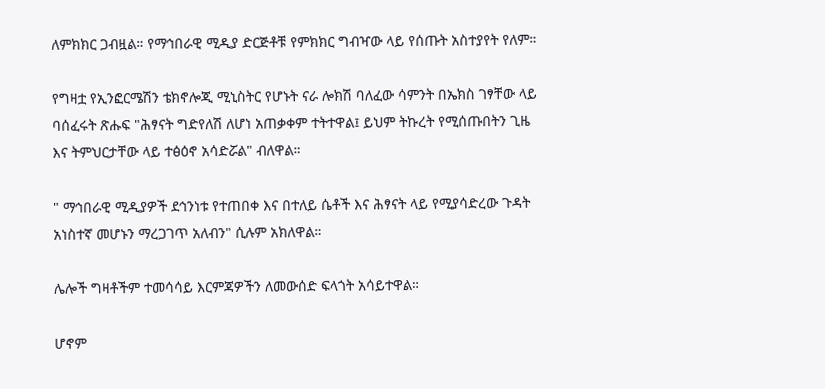ለምክክር ጋብዟል። የማኅበራዊ ሚዲያ ድርጅቶቹ የምክክር ግብዣው ላይ የሰጡት አስተያየት የለም።

የግዛቷ የኢንፎርሜሽን ቴክኖሎጂ ሚኒስትር የሆኑት ናራ ሎክሽ ባለፈው ሳምንት በኤክስ ገፃቸው ላይ ባሰፈሩት ጽሑፍ "ሕፃናት ግድየለሽ ለሆነ አጠቃቀም ተትተዋል፤ ይህም ትኩረት የሚሰጡበትን ጊዜ እና ትምህርታቸው ላይ ተፅዕኖ አሳድሯል" ብለዋል።

" ማኅበራዊ ሚዲያዎች ደኅንነቱ የተጠበቀ እና በተለይ ሴቶች እና ሕፃናት ላይ የሚያሳድረው ጉዳት አነስተኛ መሆኑን ማረጋገጥ አለብን" ሲሉም አክለዋል።

ሌሎች ግዛቶችም ተመሳሳይ እርምጃዎችን ለመውሰድ ፍላጎት አሳይተዋል።

ሆኖም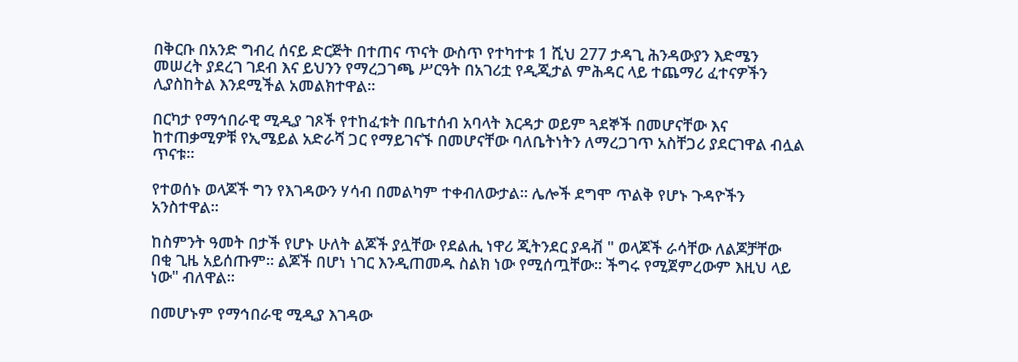በቅርቡ በአንድ ግብረ ሰናይ ድርጅት በተጠና ጥናት ውስጥ የተካተቱ 1 ሺህ 277 ታዳጊ ሕንዳውያን እድሜን መሠረት ያደረገ ገደብ እና ይህንን የማረጋገጫ ሥርዓት በአገሪቷ የዲጂታል ምሕዳር ላይ ተጨማሪ ፈተናዎችን ሊያስከትል እንደሚችል አመልክተዋል።

በርካታ የማኅበራዊ ሚዲያ ገጾች የተከፈቱት በቤተሰብ አባላት እርዳታ ወይም ጓደኞች በመሆናቸው እና ከተጠቃሚዎቹ የኢሜይል አድራሻ ጋር የማይገናኙ በመሆናቸው ባለቤትነትን ለማረጋገጥ አስቸጋሪ ያደርገዋል ብሏል ጥናቱ።

የተወሰኑ ወላጆች ግን የእገዳውን ሃሳብ በመልካም ተቀብለውታል። ሌሎች ደግሞ ጥልቅ የሆኑ ጉዳዮችን አንስተዋል።

ከስምንት ዓመት በታች የሆኑ ሁለት ልጆች ያሏቸው የደልሒ ነዋሪ ጂትንደር ያዳቭ " ወላጆች ራሳቸው ለልጆቻቸው በቂ ጊዜ አይሰጡም። ልጆች በሆነ ነገር እንዲጠመዱ ስልክ ነው የሚሰጧቸው። ችግሩ የሚጀምረውም እዚህ ላይ ነው" ብለዋል።

በመሆኑም የማኅበራዊ ሚዲያ እገዳው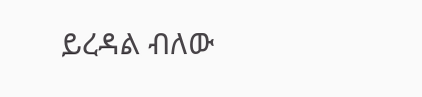ይረዳል ብለው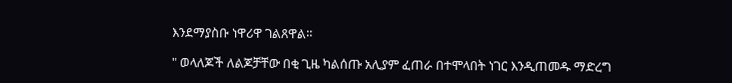እንደማያስቡ ነዋሪዋ ገልጸዋል።

" ወላለጆች ለልጆቻቸው በቂ ጊዜ ካልሰጡ አሊያም ፈጠራ በተሞላበት ነገር እንዲጠመዱ ማድረግ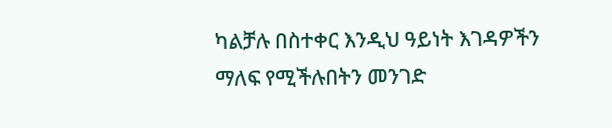ካልቻሉ በስተቀር እንዲህ ዓይነት እገዳዎችን ማለፍ የሚችሉበትን መንገድ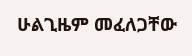ሁልጊዜም መፈለጋቸው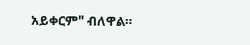አይቀርም" ብለዋል።